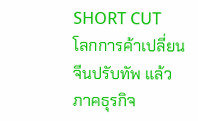SHORT CUT
โลกการค้าเปลี่ยน จีนปรับทัพ แล้วภาคธุรกิจ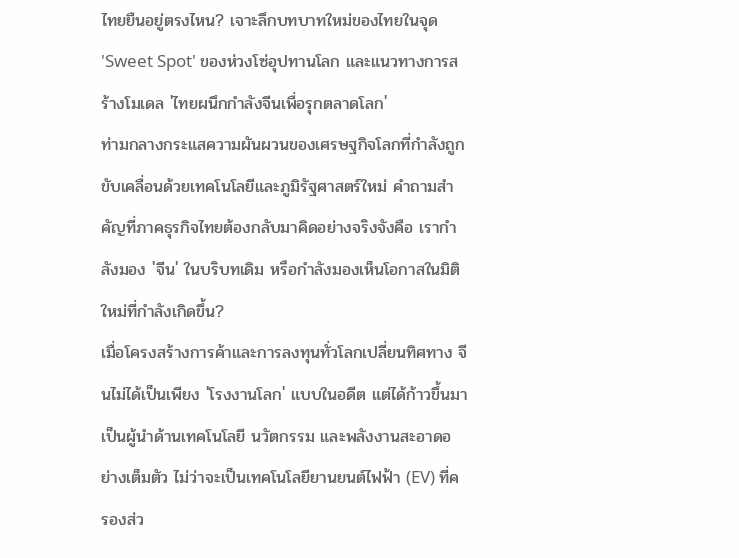ไทยยืนอยู่ตรงไหน? เจาะลึกบทบาทใหม่ของไทยในจุด 'Sweet Spot' ของห่วงโซ่อุปทานโลก และแนวทางการสร้างโมเดล 'ไทยผนึกกำลังจีนเพื่อรุกตลาดโลก'
ท่ามกลางกระแสความผันผวนของเศรษฐกิจโลกที่กำลังถูกขับเคลื่อนด้วยเทคโนโลยีและภูมิรัฐศาสตร์ใหม่ คำถามสำคัญที่ภาคธุรกิจไทยต้องกลับมาคิดอย่างจริงจังคือ เรากำลังมอง 'จีน' ในบริบทเดิม หรือกำลังมองเห็นโอกาสในมิติใหม่ที่กำลังเกิดขึ้น?
เมื่อโครงสร้างการค้าและการลงทุนทั่วโลกเปลี่ยนทิศทาง จีนไม่ได้เป็นเพียง 'โรงงานโลก' แบบในอดีต แต่ได้ก้าวขึ้นมาเป็นผู้นำด้านเทคโนโลยี นวัตกรรม และพลังงานสะอาดอย่างเต็มตัว ไม่ว่าจะเป็นเทคโนโลยียานยนต์ไฟฟ้า (EV) ที่ครองส่ว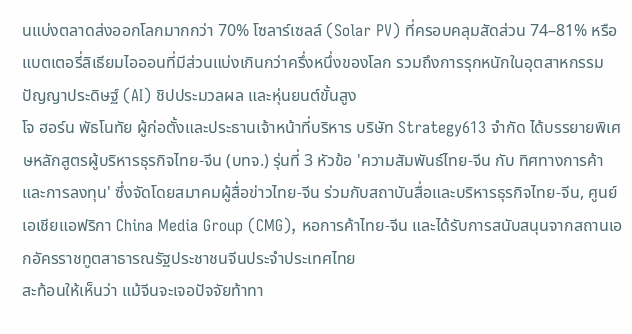นแบ่งตลาดส่งออกโลกมากกว่า 70% โซลาร์เซลล์ (Solar PV) ที่ครอบคลุมสัดส่วน 74–81% หรือแบตเตอรี่ลิเธียมไอออนที่มีส่วนแบ่งเกินกว่าครึ่งหนึ่งของโลก รวมถึงการรุกหนักในอุตสาหกรรมปัญญาประดิษฐ์ (AI) ชิปประมวลผล และหุ่นยนต์ขั้นสูง
โจ ฮอร์น พัธโนทัย ผู้ก่อตั้งและประธานเจ้าหน้าที่บริหาร บริษัท Strategy613 จำกัด ได้บรรยายพิเศษหลักสูตรผู้บริหารธุรกิจไทย-จีน (บทจ.) รุ่นที่ 3 หัวข้อ 'ความสัมพันธ์ไทย-จีน กับ ทิศทางการค้าและการลงทุน' ซึ่งจัดโดยสมาคมผู้สื่อข่าวไทย-จีน ร่วมกับสถาบันสื่อและบริหารธุรกิจไทย-จีน, ศูนย์เอเชียแอฟริกา China Media Group (CMG), หอการค้าไทย-จีน และได้รับการสนับสนุนจากสถานเอกอัครราชทูตสาธารณรัฐประชาชนจีนประจำประเทศไทย
สะท้อนให้เห็นว่า แม้จีนจะเจอปัจจัยท้าทา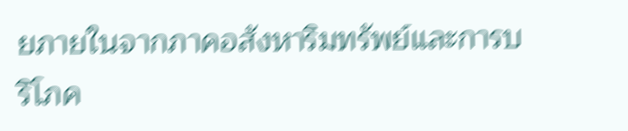ยภายในจากภาคอสังหาริมทรัพย์และการบริโภค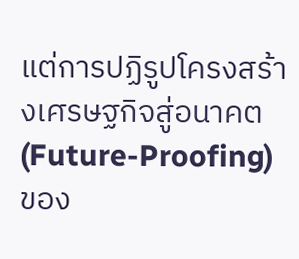แต่การปฏิรูปโครงสร้างเศรษฐกิจสู่อนาคต (Future-Proofing) ของ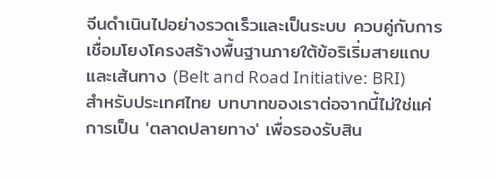จีนดำเนินไปอย่างรวดเร็วและเป็นระบบ ควบคู่กับการเชื่อมโยงโครงสร้างพื้นฐานภายใต้ข้อริเริ่มสายแถบและเส้นทาง (Belt and Road Initiative: BRI)
สำหรับประเทศไทย บทบาทของเราต่อจากนี้ไม่ใช่แค่การเป็น 'ตลาดปลายทาง' เพื่อรองรับสิน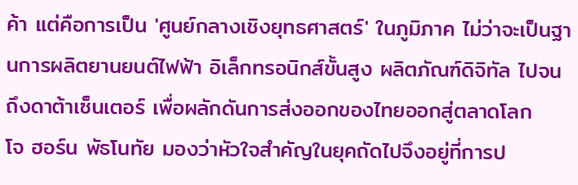ค้า แต่คือการเป็น 'ศูนย์กลางเชิงยุทธศาสตร์' ในภูมิภาค ไม่ว่าจะเป็นฐานการผลิตยานยนต์ไฟฟ้า อิเล็กทรอนิกส์ขั้นสูง ผลิตภัณฑ์ดิจิทัล ไปจนถึงดาต้าเซ็นเตอร์ เพื่อผลักดันการส่งออกของไทยออกสู่ตลาดโลก
โจ ฮอร์น พัธโนทัย มองว่าหัวใจสำคัญในยุคถัดไปจึงอยู่ที่การป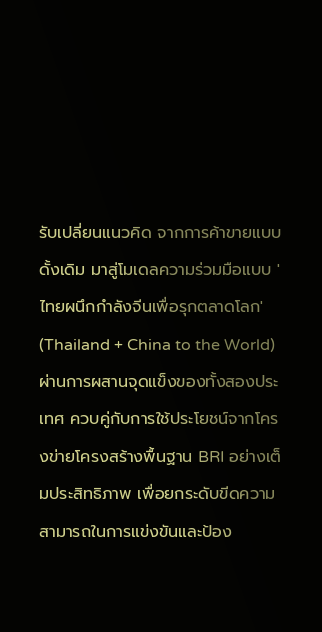รับเปลี่ยนแนวคิด จากการค้าขายแบบดั้งเดิม มาสู่โมเดลความร่วมมือแบบ 'ไทยผนึกกำลังจีนเพื่อรุกตลาดโลก' (Thailand + China to the World) ผ่านการผสานจุดแข็งของทั้งสองประเทศ ควบคู่กับการใช้ประโยชน์จากโครงข่ายโครงสร้างพื้นฐาน BRI อย่างเต็มประสิทธิภาพ เพื่อยกระดับขีดความสามารถในการแข่งขันและป้อง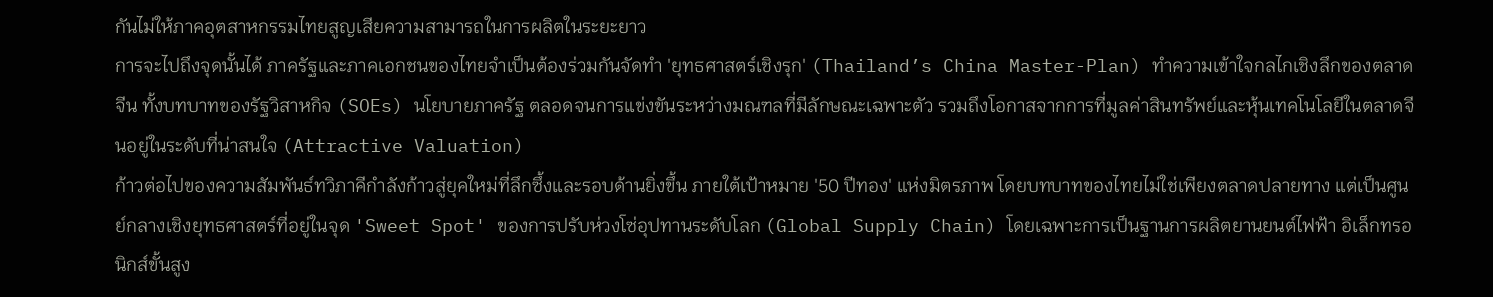กันไม่ให้ภาคอุตสาหกรรมไทยสูญเสียความสามารถในการผลิตในระยะยาว
การจะไปถึงจุดนั้นได้ ภาครัฐและภาคเอกชนของไทยจำเป็นต้องร่วมกันจัดทำ 'ยุทธศาสตร์เชิงรุก' (Thailand’s China Master-Plan) ทำความเข้าใจกลไกเชิงลึกของตลาดจีน ทั้งบทบาทของรัฐวิสาหกิจ (SOEs) นโยบายภาครัฐ ตลอดจนการแข่งขันระหว่างมณฑลที่มีลักษณะเฉพาะตัว รวมถึงโอกาสจากการที่มูลค่าสินทรัพย์และหุ้นเทคโนโลยีในตลาดจีนอยู่ในระดับที่น่าสนใจ (Attractive Valuation)
ก้าวต่อไปของความสัมพันธ์ทวิภาคีกำลังก้าวสู่ยุคใหม่ที่ลึกซึ้งและรอบด้านยิ่งขึ้น ภายใต้เป้าหมาย '50 ปีทอง' แห่งมิตรภาพ โดยบทบาทของไทยไม่ใช่เพียงตลาดปลายทาง แต่เป็นศูนย์กลางเชิงยุทธศาสตร์ที่อยู่ในจุด 'Sweet Spot' ของการปรับห่วงโซ่อุปทานระดับโลก (Global Supply Chain) โดยเฉพาะการเป็นฐานการผลิตยานยนต์ไฟฟ้า อิเล็กทรอนิกส์ขั้นสูง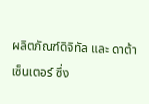ผลิตภัณฑ์ดิจิทัล และ ดาต้าเซ็นเตอร์ ซึ่ง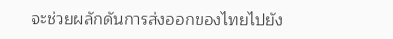จะช่วยผลักดันการส่งออกของไทยไปยัง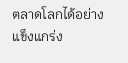ตลาดโลกได้อย่างแข็งแกร่ง